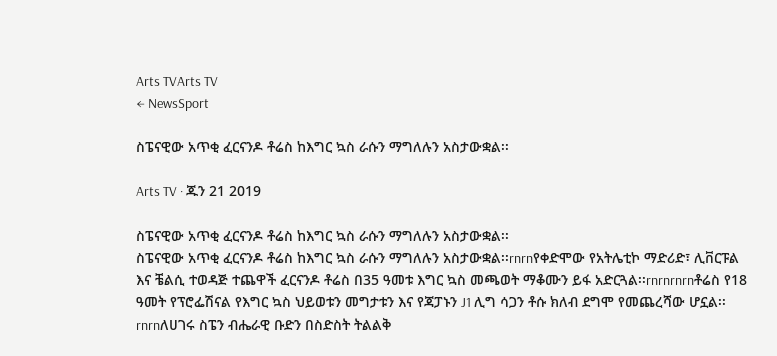Arts TVArts TV
← NewsSport

ስፔናዊው አጥቂ ፈርናንዶ ቶሬስ ከእግር ኳስ ራሱን ማግለሉን አስታውቋል፡፡

Arts TV · ጁን 21 2019

ስፔናዊው አጥቂ ፈርናንዶ ቶሬስ ከእግር ኳስ ራሱን ማግለሉን አስታውቋል፡፡
ስፔናዊው አጥቂ ፈርናንዶ ቶሬስ ከእግር ኳስ ራሱን ማግለሉን አስታውቋል፡፡rnrnየቀድሞው የአትሌቲኮ ማድሪድ፣ ሊቨርፑል እና ቼልሲ ተወዳጅ ተጨዋች ፈርናንዶ ቶሬስ በ35 ዓመቱ እግር ኳስ መጫወት ማቆሙን ይፋ አድርጓል፡፡rnrnrnrnቶሬስ የ18 ዓመት የፕሮፌሽናል የእግር ኳስ ህይወቱን መግታቱን እና የጃፓኑን J1 ሊግ ሳጋን ቶሱ ክለብ ደግሞ የመጨረሻው ሆኗል፡፡ rnrnለሀገሩ ስፔን ብሔራዊ ቡድን በስድስት ትልልቅ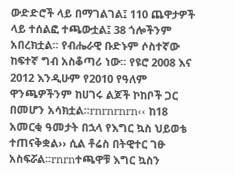ውድድሮች ላይ በማገልገል፤ 110 ጨዋታዎች ላይ ተሰልፎ ተጫውቷል፤ 38 ጎሎችንም አበረክቷል፡፡ የብሔራዊ ቡድኑም ሶስተኛው ከፍተኛ ግብ አስቆጣሪ ነው፡፡ የዩሮ 2008 እና 2012 እንዲሁም የ2010 የዓለም ዋንጫዎችንም ከሀገሩ ልጆች ኮከቦች ጋር በመሆን አሳክቷል፡፡rnrnrnrn‹‹ ከ18 አመርቂ ዓመታት በኋላ የእግር ኳስ ህይወቴ ተጠናቅቋል›› ሲል ቶሬስ በትዊተር ገፁ አስፍሯል፡፡rnrnተጫዋቹ እግር ኳስን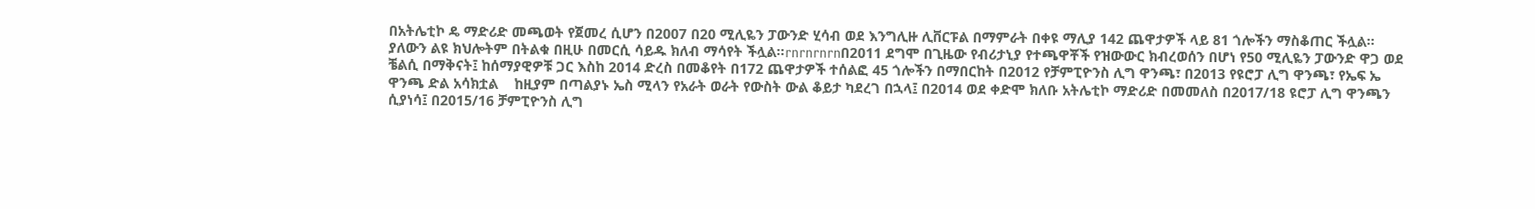በአትሌቲኮ ዴ ማድሪድ መጫወት የጀመረ ሲሆን በ2007 በ20 ሚሊዬን ፓውንድ ሂሳብ ወደ እንግሊዙ ሊቨርፑል በማምራት በቀዩ ማሊያ 142 ጨዋታዎች ላይ 81 ጎሎችን ማስቆጠር ችሏል፡፡ ያለውን ልዩ ክህሎትም በትልቁ በዚሁ በመርሲ ሳይዱ ክለብ ማሳየት ችሏል፡፡rnrnrnrnበ2011 ደግሞ በጊዜው የብሪታኒያ የተጫዋቾች የዝውውር ክብረወሰን በሆነ የ50 ሚሊዬን ፓውንድ ዋጋ ወደ ቼልሲ በማቅናት፤ ከሰማያዊዎቹ ጋር እስከ 2014 ድረስ በመቆየት በ172 ጨዋታዎች ተሰልፎ 45 ጎሎችን በማበርከት በ2012 የቻምፒዮንስ ሊግ ዋንጫ፣ በ2013 የዩሮፓ ሊግ ዋንጫ፣ የኤፍ ኤ ዋንጫ ድል አሳክቷል    ከዚያም በጣልያኑ ኤስ ሚላን የአራት ወራት የውስት ውል ቆይታ ካደረገ በኋላ፤ በ2014 ወደ ቀድሞ ክለቡ አትሌቲኮ ማድሪድ በመመለስ በ2017/18 ዩሮፓ ሊግ ዋንጫን ሲያነሳ፤ በ2015/16 ቻምፒዮንስ ሊግ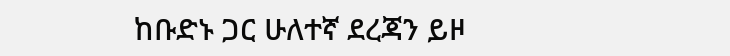ከቡድኑ ጋር ሁለተኛ ደረጃን ይዞ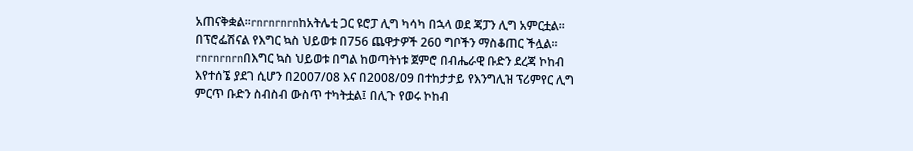አጠናቅቋል፡፡rnrnrnrnከአትሌቲ ጋር ዩሮፓ ሊግ ካሳካ በኋላ ወደ ጃፓን ሊግ አምርቷል፡፡ በፕሮፌሽናል የእግር ኳስ ህይወቱ በ756 ጨዋታዎች 260 ግቦችን ማስቆጠር ችሏል፡፡rnrnrnrnበእግር ኳስ ህይወቱ በግል ከወጣትነቱ ጀምሮ በብሔራዊ ቡድን ደረጃ ኮከብ እየተሰኜ ያደገ ሲሆን በ2007/08 እና በ2008/09 በተከታታይ የእንግሊዝ ፕሪምየር ሊግ ምርጥ ቡድን ስብስብ ውስጥ ተካትቷል፤ በሊጉ የወሩ ኮከብ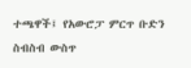ተጫዋች፤ የአውሮፓ ምርጥ ቡድን ስብስብ ውስጥ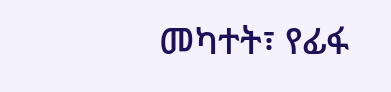መካተት፣ የፊፋ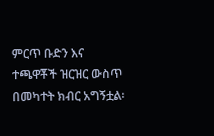ምርጥ ቡድን እና ተጫዋቾች ዝርዝር ውስጥ በመካተት ክብር አግኝቷል፡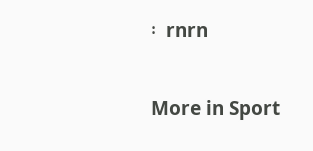፡  rnrn

More in Sport